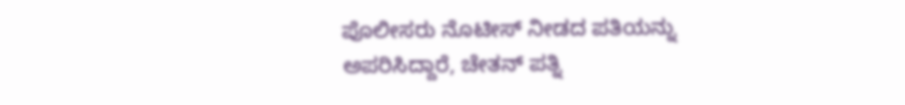ಪೊಲೀಸರು ನೊಟೀಸ್ ನೀಡದ ಪತಿಯನ್ನು ಅಪರಿಸಿದ್ದಾರೆ, ಚೇತನ್ ಪತ್ನಿ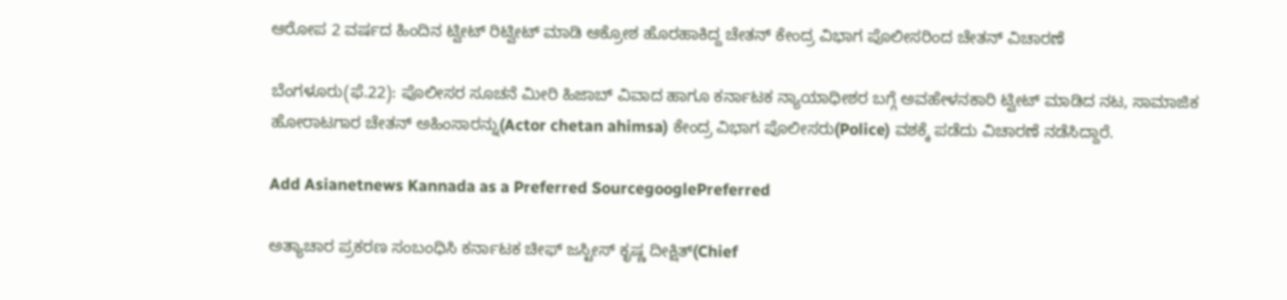ಆರೋಪ 2 ವರ್ಷದ ಹಿಂದಿನ ಟ್ವೀಟ್ ರಿಟ್ವೀಟ್ ಮಾಡಿ ಆಕ್ರೋಶ ಹೊರಹಾಕಿದ್ದ ಚೇತನ್ ಕೇಂದ್ರ ವಿಭಾಗ ಪೊಲೀಸರಿಂದ ಚೇತನ್ ವಿಚಾರಣೆ

ಬೆಂಗಳೂರು(ಫೆ.22): ಪೊಲೀಸರ ಸೂಚನೆ ಮೀರಿ ಹಿಜಾಬ್ ವಿವಾದ ಹಾಗೂ ಕರ್ನಾಟಕ ನ್ಯಾಯಾಧೀಶರ ಬಗ್ಗೆ ಅವಹೇಳನಕಾರಿ ಟ್ವೀಟ್ ಮಾಡಿದ ನಟ, ಸಾಮಾಜಿಕ ಹೋರಾಟಗಾರ ಚೇತನ್ ಅಹಿಂಸಾರನ್ನು(Actor chetan ahimsa) ಕೇಂದ್ರ ವಿಭಾಗ ಪೊಲೀಸರು(Police) ವಶಕ್ಕೆ ಪಡೆದು ವಿಚಾರಣೆ ನಡೆಸಿದ್ದಾರೆ.

Add Asianetnews Kannada as a Preferred SourcegooglePreferred

ಅತ್ಯಾಚಾರ ಪ್ರಕರಣ ಸಂಬಂಧಿಸಿ ಕರ್ನಾಟಕ ಚೀಫ್ ಜಸ್ಟೀಸ್ ಕೃಷ್ಣ ದೀಕ್ಷಿತ್(Chief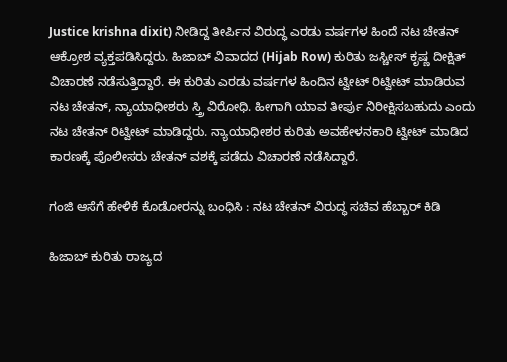Justice krishna dixit) ನೀಡಿದ್ದ ತೀರ್ಪಿನ ವಿರುದ್ಧ ಎರಡು ವರ್ಷಗಳ ಹಿಂದೆ ನಟ ಚೇತನ್ ಆಕ್ರೋಶ ವ್ಯಕ್ತಪಡಿಸಿದ್ದರು. ಹಿಜಾಬ್ ವಿವಾದದ (Hijab Row) ಕುರಿತು ಜಸ್ಚೀಸ್ ಕೃಷ್ಣ ದೀಕ್ಷಿತ್ ವಿಚಾರಣೆ ನಡೆಸುತ್ತಿದ್ದಾರೆ. ಈ ಕುರಿತು ಎರಡು ವರ್ಷಗಳ ಹಿಂದಿನ ಟ್ವೀಟ್ ರಿಟ್ವೀಟ್ ಮಾಡಿರುವ ನಟ ಚೇತನ್, ನ್ಯಾಯಾಧೀಶರು ಸ್ತ್ರಿ ವಿರೋಧಿ. ಹೀಗಾಗಿ ಯಾವ ತೀರ್ಪು ನಿರೀಕ್ಷಿಸಬಹುದು ಎಂದು ನಟ ಚೇತನ್ ರಿಟ್ವೀಟ್ ಮಾಡಿದ್ದರು. ನ್ಯಾಯಾಧೀಶರ ಕುರಿತು ಅವಹೇಳನಕಾರಿ ಟ್ವೀಟ್ ಮಾಡಿದ ಕಾರಣಕ್ಕೆ ಪೊಲೀಸರು ಚೇತನ್ ವಶಕ್ಕೆ ಪಡೆದು ವಿಚಾರಣೆ ನಡೆಸಿದ್ದಾರೆ.

ಗಂಜಿ ಆಸೆಗೆ ಹೇಳಿಕೆ ಕೊಡೋರನ್ನು ಬಂಧಿಸಿ : ನಟ ಚೇತನ್ ವಿರುದ್ಧ ಸಚಿವ ಹೆಬ್ಬಾರ್ ಕಿಡಿ

ಹಿಜಾಬ್ ಕುರಿತು ರಾಜ್ಯದ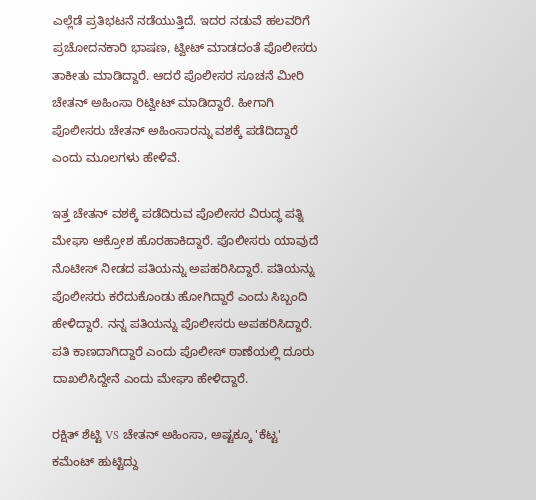ಎಲ್ಲೆಡೆ ಪ್ರತಿಭಟನೆ ನಡೆಯುತ್ತಿದೆ. ಇದರ ನಡುವೆ ಹಲವರಿಗೆ ಪ್ರಚೋದನಕಾರಿ ಭಾಷಣ, ಟ್ವೀಟ್ ಮಾಡದಂತೆ ಪೊಲೀಸರು ತಾಕೀತು ಮಾಡಿದ್ದಾರೆ. ಆದರೆ ಪೊಲೀಸರ ಸೂಚನೆ ಮೀರಿ ಚೇತನ್ ಅಹಿಂಸಾ ರಿಟ್ವೀಟ್ ಮಾಡಿದ್ದಾರೆ. ಹೀಗಾಗಿ ಪೊಲೀಸರು ಚೇತನ್ ಅಹಿಂಸಾರನ್ನು ವಶಕ್ಕೆ ಪಡೆದಿದ್ದಾರೆ ಎಂದು ಮೂಲಗಳು ಹೇಳಿವೆ.

ಇತ್ತ ಚೇತನ್ ವಶಕ್ಕೆ ಪಡೆದಿರುವ ಪೊಲೀಸರ ವಿರುದ್ಧ ಪತ್ನಿ ಮೇಘಾ ಆಕ್ರೋಶ ಹೊರಹಾಕಿದ್ದಾರೆ. ಪೊಲೀಸರು ಯಾವುದೆ ನೊಟೀಸ್ ನೀಡದ ಪತಿಯನ್ನು ಅಪಹರಿಸಿದ್ದಾರೆ. ಪತಿಯನ್ನು ಪೊಲೀಸರು ಕರೆದುಕೊಂಡು ಹೋಗಿದ್ದಾರೆ ಎಂದು ಸಿಬ್ಬಂದಿ ಹೇಳಿದ್ದಾರೆ. ನನ್ನ ಪತಿಯನ್ನು ಪೊಲೀಸರು ಅಪಹರಿಸಿದ್ದಾರೆ. ಪತಿ ಕಾಣದಾಗಿದ್ದಾರೆ ಎಂದು ಪೊಲೀಸ್ ಠಾಣೆಯಲ್ಲಿ ದೂರು ದಾಖಲಿಸಿದ್ದೇನೆ ಎಂದು ಮೇಘಾ ಹೇಳಿದ್ದಾರೆ.

ರಕ್ಷಿತ್ ಶೆಟ್ಟಿ VS ಚೇತನ್ ಅಹಿಂಸಾ, ಅಷ್ಟಕ್ಕೂ 'ಕೆಟ್ಟ' ಕಮೆಂಟ್ ಹುಟ್ಟಿದ್ದು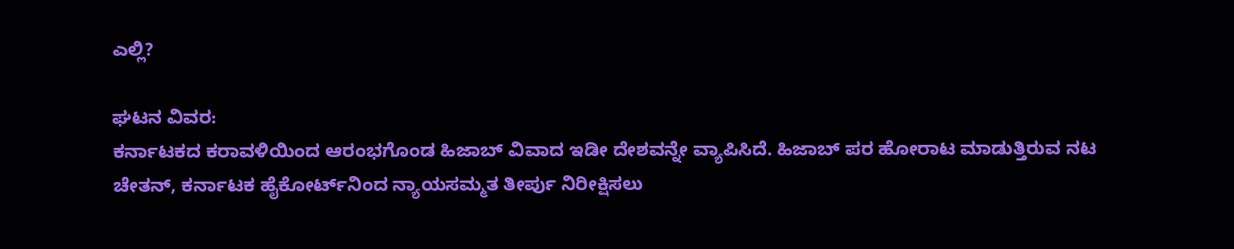ಎಲ್ಲಿ?

ಘಟನ ವಿವರ:
ಕರ್ನಾಟಕದ ಕರಾವಳಿಯಿಂದ ಆರಂಭಗೊಂಡ ಹಿಜಾಬ್ ವಿವಾದ ಇಡೀ ದೇಶವನ್ನೇ ವ್ಯಾಪಿಸಿದೆ. ಹಿಜಾಬ್ ಪರ ಹೋರಾಟ ಮಾಡುತ್ತಿರುವ ನಟ ಚೇತನ್, ಕರ್ನಾಟಕ ಹೈಕೋರ್ಟ್‌ನಿಂದ ನ್ಯಾಯಸಮ್ಮತ ತೀರ್ಪು ನಿರೀಕ್ಷಿಸಲು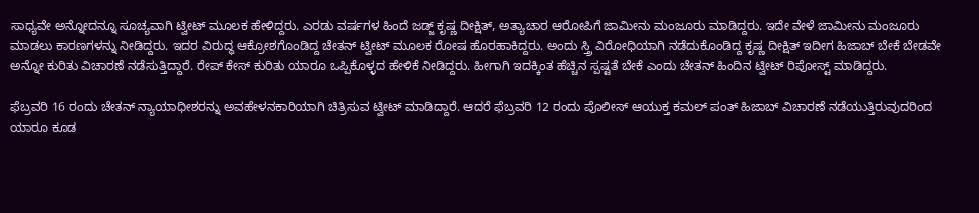ಸಾಧ್ಯವೇ ಅನ್ನೋದನ್ನೂ ಸೂಚ್ಯವಾಗಿ ಟ್ವೀಟ್ ಮೂಲಕ ಹೇಳಿದ್ದರು. ಎರಡು ವರ್ಷಗಳ ಹಿಂದೆ ಜಡ್ಜ್ ಕೃಷ್ಣ ದೀಕ್ಷಿತ್, ಅತ್ಯಾಚಾರ ಆರೋಪಿಗೆ ಜಾಮೀನು ಮಂಜೂರು ಮಾಡಿದ್ದರು. ಇದೇ ವೇಳೆ ಜಾಮೀನು ಮಂಜೂರು ಮಾಡಲು ಕಾರಣಗಳನ್ನು ನೀಡಿದ್ದರು. ಇದರ ವಿರುದ್ಧ ಆಕ್ರೋಶಗೊಂಡಿದ್ದ ಚೇತನ್ ಟ್ವೀಟ್ ಮೂಲಕ ರೋಷ ಹೊರಹಾಕಿದ್ದರು. ಅಂದು ಸ್ತ್ರಿ ವಿರೋಧಿಯಾಗಿ ನಡೆದುಕೊಂಡಿದ್ದ ಕೃಷ್ಣ ದೀಕ್ಷಿತ್ ಇದೀಗ ಹಿಜಾಬ್ ಬೇಕೆ ಬೇಡವೇ ಅನ್ನೋ ಕುರಿತು ವಿಚಾರಣೆ ನಡೆಸುತ್ತಿದ್ದಾರೆ. ರೇಪ್ ಕೇಸ್ ಕುರಿತು ಯಾರೂ ಒಪ್ಪಿಕೊಳ್ಳದ ಹೇಳಿಕೆ ನೀಡಿದ್ದರು. ಹೀಗಾಗಿ ಇದಕ್ಕಿಂತ ಹೆಚ್ಚಿನ ಸ್ಪಷ್ಟತೆ ಬೇಕೆ ಎಂದು ಚೇತನ್ ಹಿಂದಿನ ಟ್ವೀಟ್ ರಿಪೋಸ್ಟ್ ಮಾಡಿದ್ದರು.

ಫೆಬ್ರವರಿ 16 ರಂದು ಚೇತನ್ ನ್ಯಾಯಾಧೀಶರನ್ನು ಅವಹೇಳನಕಾರಿಯಾಗಿ ಚಿತ್ರಿಸುವ ಟ್ವೀಟ್ ಮಾಡಿದ್ದಾರೆ. ಆದರೆ ಫೆಬ್ರವರಿ 12 ರಂದು ಪೊಲೀಸ್ ಆಯುಕ್ತ ಕಮಲ್ ಪಂತ್ ಹಿಜಾಬ್ ವಿಚಾರಣೆ ನಡೆಯುತ್ತಿರುವುದರಿಂದ ಯಾರೂ ಕೂಡ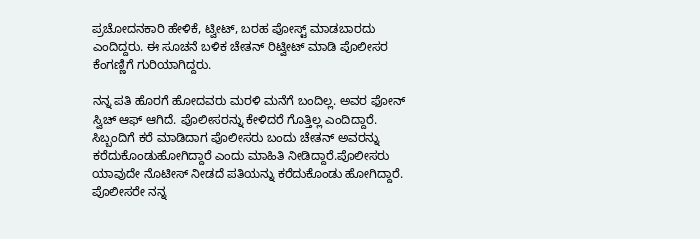ಪ್ರಚೋದನಕಾರಿ ಹೇಳಿಕೆ, ಟ್ವೀಟ್, ಬರಹ ಪೋಸ್ಟ್ ಮಾಡಬಾರದು ಎಂದಿದ್ದರು. ಈ ಸೂಚನೆ ಬಳಿಕ ಚೇತನ್ ರಿಟ್ವೀಟ್ ಮಾಡಿ ಪೊಲೀಸರ ಕೆಂಗಣ್ಣಿಗೆ ಗುರಿಯಾಗಿದ್ದರು.

ನನ್ನ ಪತಿ ಹೊರಗೆ ಹೋದವರು ಮರಳಿ ಮನೆಗೆ ಬಂದಿಲ್ಲ. ಅವರ ಫೋನ್ ಸ್ವಿಚ್ ಆಫ್ ಆಗಿದೆ. ಪೊಲೀಸರನ್ನು ಕೇಳಿದರೆ ಗೊತ್ತಿಲ್ಲ ಎಂದಿದ್ದಾರೆ. ಸಿಬ್ಬಂದಿಗೆ ಕರೆ ಮಾಡಿದಾಗ ಪೊಲೀಸರು ಬಂದು ಚೇತನ್ ಅವರನ್ನು ಕರೆದುಕೊಂಡುಹೋಗಿದ್ದಾರೆ ಎಂದು ಮಾಹಿತಿ ನೀಡಿದ್ದಾರೆ.ಪೊಲೀಸರು ಯಾವುದೇ ನೊಟೀಸ್ ನೀಡದೆ ಪತಿಯನ್ನು ಕರೆದುಕೊಂಡು ಹೋಗಿದ್ದಾರೆ. ಪೊಲೀಸರೇ ನನ್ನ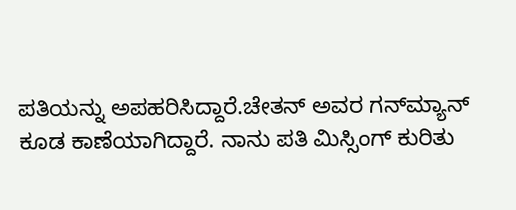ಪತಿಯನ್ನು ಅಪಹರಿಸಿದ್ದಾರೆ.ಚೇತನ್ ಅವರ ಗನ್‌ಮ್ಯಾನ್ ಕೂಡ ಕಾಣೆಯಾಗಿದ್ದಾರೆ. ನಾನು ಪತಿ ಮಿಸ್ಸಿಂಗ್ ಕುರಿತು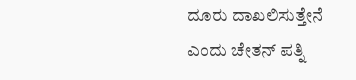ದೂರು ದಾಖಲಿಸುತ್ತೇನೆ ಎಂದು ಚೇತನ್ ಪತ್ನಿ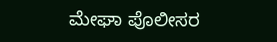ಮೇಘಾ ಪೊಲೀಸರ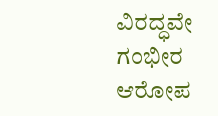ವಿರದ್ಧವೇ ಗಂಭೀರ ಆರೋಪ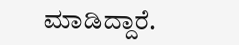ಮಾಡಿದ್ದಾರೆ.